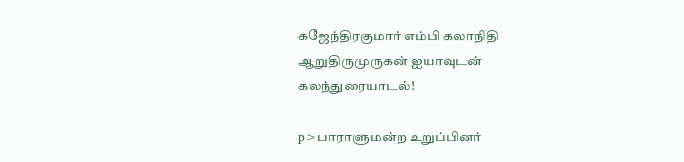கஜேந்திரகுமார் எம்பி கலாநிதி ஆறுதிருமுருகன் ஐயாவுடன் கலந்துரையாடல்!

p>பாராளுமன்ற உறுப்பினர்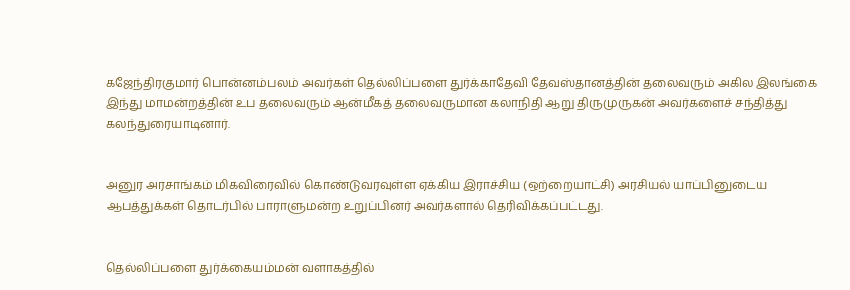கஜேந்திரகுமார் பொன்னம்பலம் அவர்கள் தெல்லிப்பளை துர்க்காதேவி தேவஸ்தானத்தின் தலைவரும் அகில இலங்கை இந்து மாமன்றத்தின் உப தலைவரும் ஆன்மீகத் தலைவருமான கலாநிதி ஆறு திருமுருகன் அவர்களைச் சந்தித்து கலந்துரையாடினார்.


அனுர அரசாங்கம் மிகவிரைவில் கொண்டுவரவுள்ள ஏக்கிய இராச்சிய (ஒற்றையாட்சி) அரசியல் யாப்பினுடைய ஆபத்துக்கள் தொடர்பில் பாராளுமன்ற உறுப்பினர் அவர்களால் தெரிவிக்கப்பட்டது.


தெல்லிப்பளை துர்க்கையம்மன் வளாகத்தில்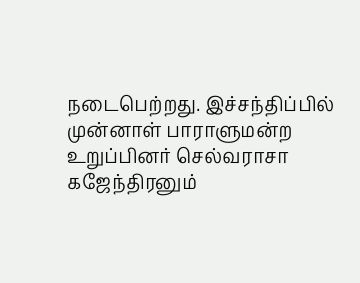நடைபெற்றது. இச்சந்திப்பில் முன்னாள் பாராளுமன்ற உறுப்பினர் செல்வராசா கஜேந்திரனும்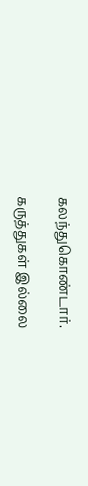கலந்துகொண்டார்.

கருத்துகள் இல்லை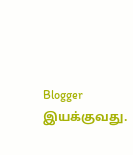Blogger இயக்குவது.